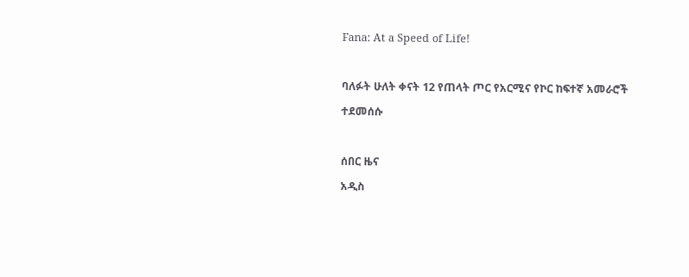Fana: At a Speed of Life!

ባለፉት ሁለት ቀናት 12 የጠላት ጦር የአርሚና የኮር ከፍተኛ አመራሮች ተደመሰሱ

ሰበር ዜና
አዲስ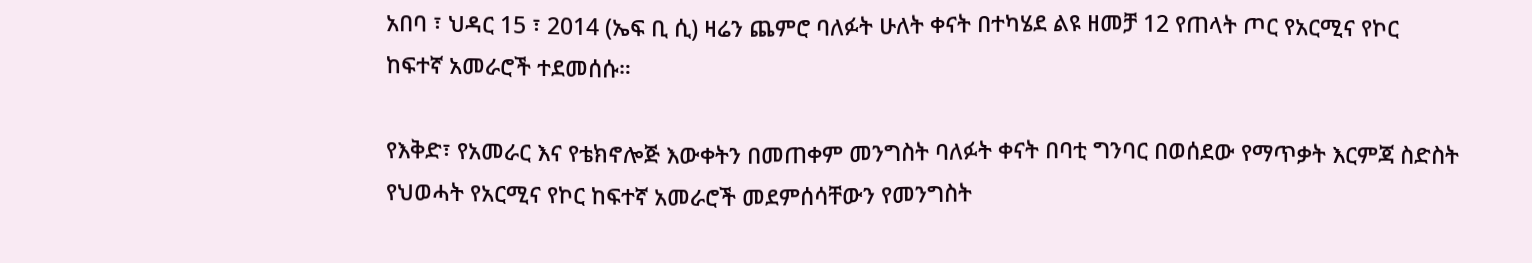አበባ ፣ ህዳር 15 ፣ 2014 (ኤፍ ቢ ሲ) ዛሬን ጨምሮ ባለፉት ሁለት ቀናት በተካሄደ ልዩ ዘመቻ 12 የጠላት ጦር የአርሚና የኮር ከፍተኛ አመራሮች ተደመሰሱ።

የእቅድ፣ የአመራር እና የቴክኖሎጅ እውቀትን በመጠቀም መንግስት ባለፉት ቀናት በባቲ ግንባር በወሰደው የማጥቃት እርምጃ ስድስት የህወሓት የአርሚና የኮር ከፍተኛ አመራሮች መደምሰሳቸውን የመንግስት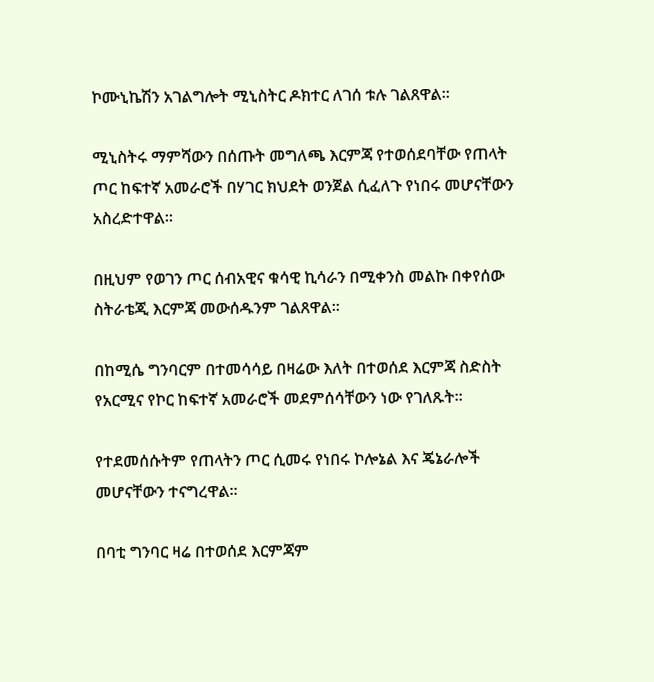ኮሙኒኬሽን አገልግሎት ሚኒስትር ዶክተር ለገሰ ቱሉ ገልጸዋል።

ሚኒስትሩ ማምሻውን በሰጡት መግለጫ እርምጃ የተወሰደባቸው የጠላት ጦር ከፍተኛ አመራሮች በሃገር ክህደት ወንጀል ሲፈለጉ የነበሩ መሆናቸውን አስረድተዋል።

በዚህም የወገን ጦር ሰብአዊና ቁሳዊ ኪሳራን በሚቀንስ መልኩ በቀየሰው ስትራቴጂ እርምጃ መውሰዱንም ገልጸዋል።

በከሚሴ ግንባርም በተመሳሳይ በዛሬው እለት በተወሰደ እርምጃ ስድስት የአርሚና የኮር ከፍተኛ አመራሮች መደምሰሳቸውን ነው የገለጹት።

የተደመሰሱትም የጠላትን ጦር ሲመሩ የነበሩ ኮሎኔል እና ጄኔራሎች መሆናቸውን ተናግረዋል።

በባቲ ግንባር ዛሬ በተወሰደ እርምጃም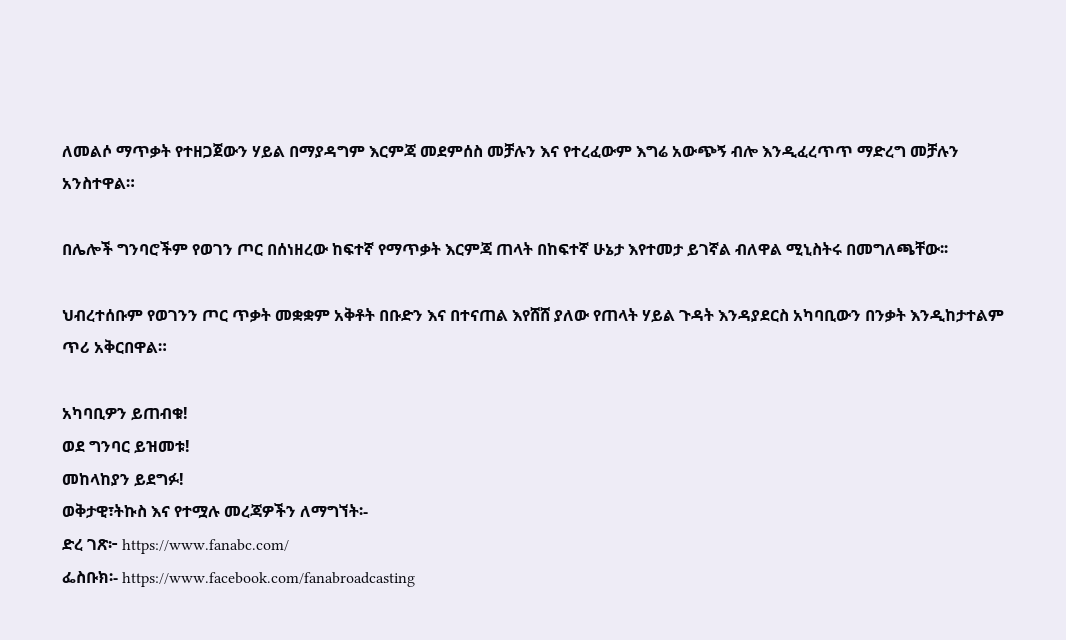ለመልሶ ማጥቃት የተዘጋጀውን ሃይል በማያዳግም እርምጃ መደምሰስ መቻሉን እና የተረፈውም እግሬ አውጭኝ ብሎ እንዲፈረጥጥ ማድረግ መቻሉን አንስተዋል።

በሌሎች ግንባሮችም የወገን ጦር በሰነዘረው ከፍተኛ የማጥቃት እርምጃ ጠላት በከፍተኛ ሁኔታ እየተመታ ይገኛል ብለዋል ሚኒስትሩ በመግለጫቸው፡፡

ህብረተሰቡም የወገንን ጦር ጥቃት መቋቋም አቅቶት በቡድን እና በተናጠል እየሸሸ ያለው የጠላት ሃይል ጉዳት እንዳያደርስ አካባቢውን በንቃት እንዲከታተልም ጥሪ አቅርበዋል።

አካባቢዎን ይጠብቁ!
ወደ ግንባር ይዝመቱ!
መከላከያን ይደግፉ!
ወቅታዊ፣ትኩስ እና የተሟሉ መረጃዎችን ለማግኘት፡-
ድረ ገጽ፦ https://www.fanabc.com/
ፌስቡክ፡- https://www.facebook.com/fanabroadcasting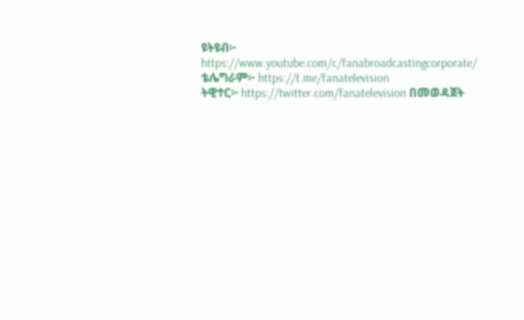ዩትዩብ፦ https://www.youtube.com/c/fanabroadcastingcorporate/
ቴሌግራም፦ https://t.me/fanatelevision
ትዊተር፦ https://twitter.com/fanatelevision በመወዳጀት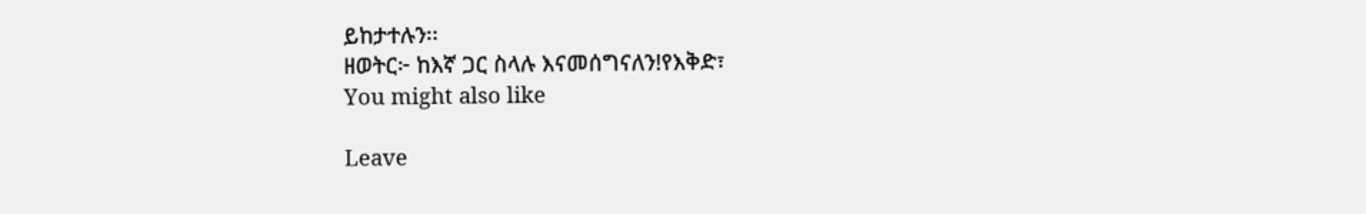ይከታተሉን፡፡
ዘወትር፦ ከእኛ ጋር ስላሉ እናመሰግናለን!የእቅድ፣
You might also like

Leave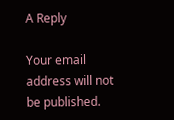A Reply

Your email address will not be published.